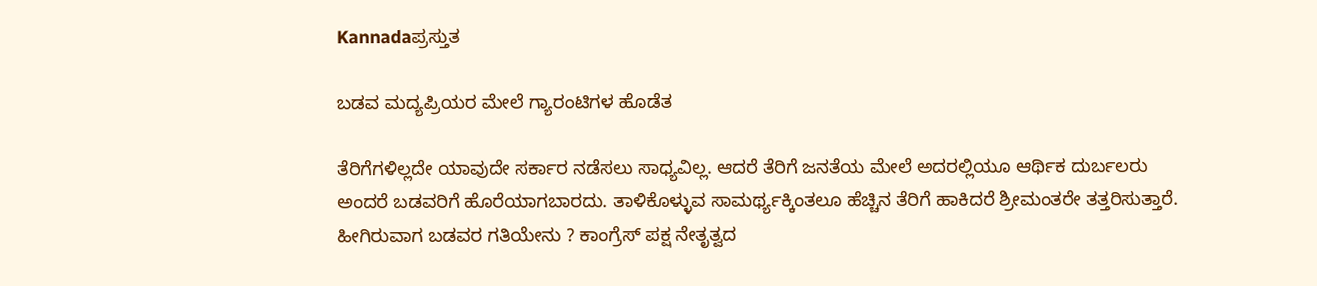Kannadaಪ್ರಸ್ತುತ

ಬಡವ ಮದ್ಯಪ್ರಿಯರ ಮೇಲೆ ಗ್ಯಾರಂಟಿಗಳ ಹೊಡೆತ

ತೆರಿಗೆಗಳಿಲ್ಲದೇ ಯಾವುದೇ ಸರ್ಕಾರ ನಡೆಸಲು ಸಾಧ್ಯವಿಲ್ಲ. ಆದರೆ ತೆರಿಗೆ ಜನತೆಯ ಮೇಲೆ ಅದರಲ್ಲಿಯೂ ಆರ್ಥಿಕ ದುರ್ಬಲರು ಅಂದರೆ ಬಡವರಿಗೆ ಹೊರೆಯಾಗಬಾರದು. ತಾಳಿಕೊಳ್ಳುವ ಸಾಮರ್ಥ್ಯಕ್ಕಿಂತಲೂ ಹೆಚ್ಚಿನ ತೆರಿಗೆ ಹಾಕಿದರೆ ಶ್ರೀಮಂತರೇ ತತ್ತರಿಸುತ್ತಾರೆ. ಹೀಗಿರುವಾಗ ಬಡವರ ಗತಿಯೇನು ? ಕಾಂಗ್ರೆಸ್‌ ಪಕ್ಷ ನೇತೃತ್ವದ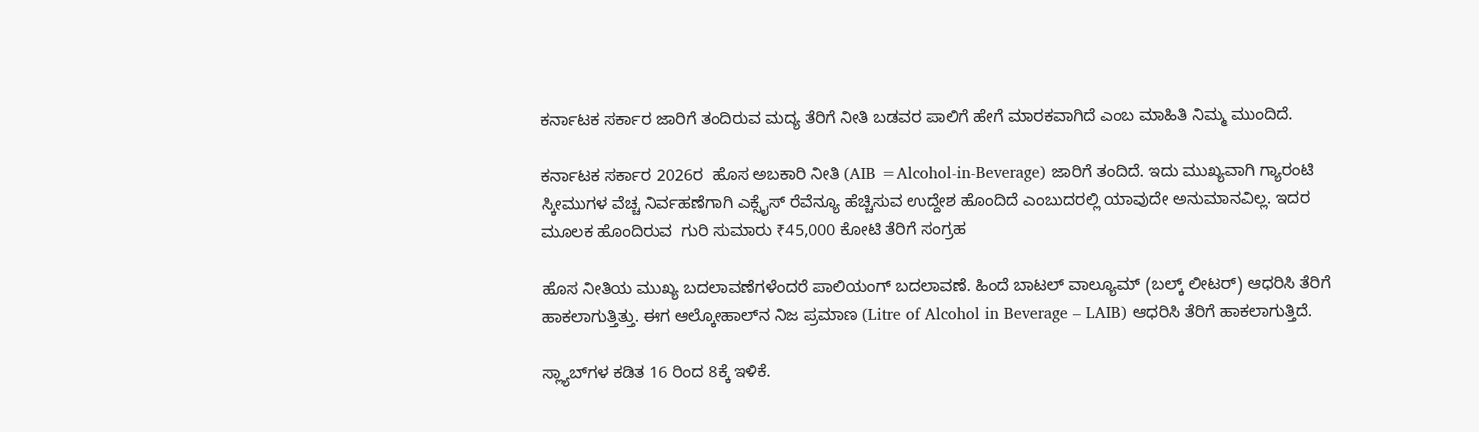ಕರ್ನಾಟಕ ಸರ್ಕಾರ ಜಾರಿಗೆ ತಂದಿರುವ ಮದ್ಯ ತೆರಿಗೆ ನೀತಿ ಬಡವರ ಪಾಲಿಗೆ ಹೇಗೆ ಮಾರಕವಾಗಿದೆ ಎಂಬ ಮಾಹಿತಿ ನಿಮ್ಮ ಮುಂದಿದೆ.

ಕರ್ನಾಟಕ ಸರ್ಕಾರ 2026ರ  ಹೊಸ ಅಬಕಾರಿ ನೀತಿ (AIB =Alcohol-in-Beverage) ಜಾರಿಗೆ ತಂದಿದೆ. ಇದು ಮುಖ್ಯವಾಗಿ ಗ್ಯಾರಂಟಿ ಸ್ಕೀಮುಗಳ ವೆಚ್ಚ ನಿರ್ವಹಣೆಗಾಗಿ ಎಕ್ಸೈಸ್ ರೆವೆನ್ಯೂ ಹೆಚ್ಚಿಸುವ ಉದ್ದೇಶ ಹೊಂದಿದೆ ಎಂಬುದರಲ್ಲಿ ಯಾವುದೇ ಅನುಮಾನವಿಲ್ಲ. ಇದರ ಮೂಲಕ ಹೊಂದಿರುವ  ಗುರಿ ಸುಮಾರು ₹45,000 ಕೋಟಿ ತೆರಿಗೆ ಸಂಗ್ರಹ

ಹೊಸ ನೀತಿಯ ಮುಖ್ಯ ಬದಲಾವಣೆಗಳೆಂದರೆ ಪಾಲಿಯಂಗ್ ಬದಲಾವಣೆ. ಹಿಂದೆ ಬಾಟಲ್ ವಾಲ್ಯೂಮ್ (ಬಲ್ಕ್ ಲೀಟರ್) ಆಧರಿಸಿ ತೆರಿಗೆ ಹಾಕಲಾಗುತ್ತಿತ್ತು. ಈಗ ಆಲ್ಕೋಹಾಲ್‌ನ ನಿಜ ಪ್ರಮಾಣ (Litre of Alcohol in Beverage – LAIB) ಆಧರಿಸಿ ತೆರಿಗೆ ಹಾಕಲಾಗುತ್ತಿದೆ.

ಸ್ಲ್ಯಾಬ್‌ಗಳ ಕಡಿತ 16 ರಿಂದ 8ಕ್ಕೆ ಇಳಿಕೆ.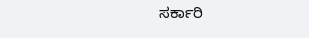ಸರ್ಕಾರಿ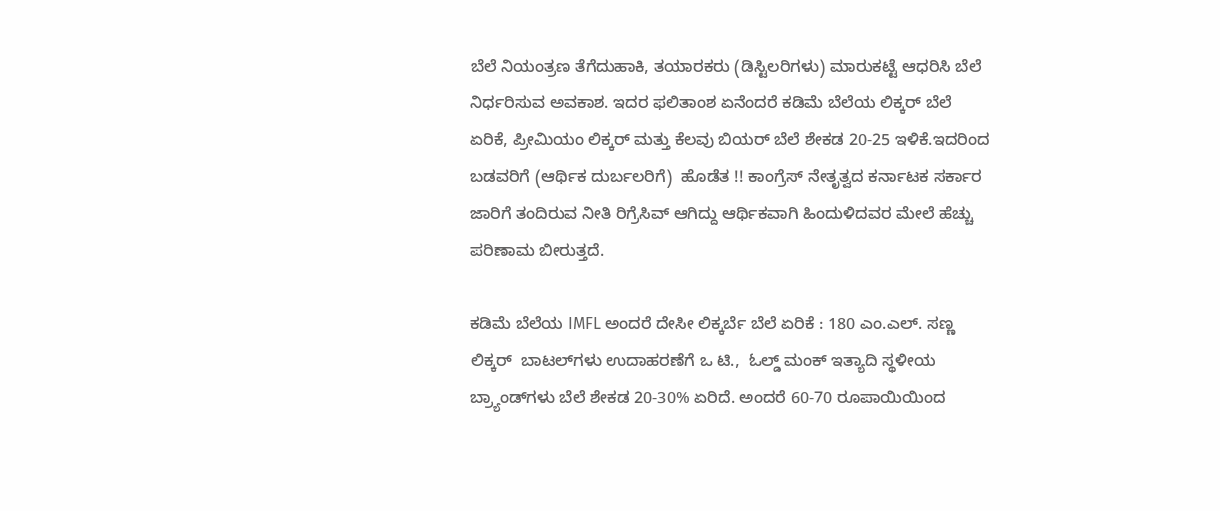ಬೆಲೆ ನಿಯಂತ್ರಣ ತೆಗೆದುಹಾಕಿ, ತಯಾರಕರು (ಡಿಸ್ಟಿಲರಿಗಳು) ಮಾರುಕಟ್ಟೆ ಆಧರಿಸಿ ಬೆಲೆ ನಿರ್ಧರಿಸುವ ಅವಕಾಶ. ಇದರ ಫಲಿತಾಂಶ ಏನೆಂದರೆ ಕಡಿಮೆ ಬೆಲೆಯ ಲಿಕ್ಕರ್ ಬೆಲೆ ಏರಿಕೆ, ಪ್ರೀಮಿಯಂ ಲಿಕ್ಕರ್ ಮತ್ತು ಕೆಲವು ಬಿಯರ್ ಬೆಲೆ ಶೇಕಡ 20-25 ಇಳಿಕೆ.ಇದರಿಂದ  ಬಡವರಿಗೆ (ಆರ್ಥಿಕ ದುರ್ಬಲರಿಗೆ)  ಹೊಡೆತ !! ಕಾಂಗ್ರೆಸ್‌ ನೇತೃತ್ವದ ಕರ್ನಾಟಕ ಸರ್ಕಾರ ಜಾರಿಗೆ ತಂದಿರುವ ನೀತಿ ರಿಗ್ರೆಸಿವ್ ಆಗಿದ್ದು ಆರ್ಥಿಕವಾಗಿ ಹಿಂದುಳಿದವರ ಮೇಲೆ ಹೆಚ್ಚು  ಪರಿಣಾಮ ಬೀರುತ್ತದೆ.

ಕಡಿಮೆ ಬೆಲೆಯ IMFL ಅಂದರೆ ದೇಸೀ ಲಿಕ್ಕರ್ಬೆ ಬೆಲೆ ಏರಿಕೆ : 180 ಎಂ.ಎಲ್. ಸಣ್ಣ ಲಿಕ್ಕರ್‌  ಬಾಟಲ್‌ಗಳು ಉದಾಹರಣೆಗೆ ಒ ಟಿ.,  ಓಲ್ಡ್ ಮಂಕ್ ಇತ್ಯಾದಿ ಸ್ಥಳೀಯ ಬ್ರ್ಯಾಂಡ್‌ಗಳು ಬೆಲೆ ಶೇಕಡ 20-30% ಏರಿದೆ. ಅಂದರೆ 60-70 ರೂಪಾಯಿಯಿಂದ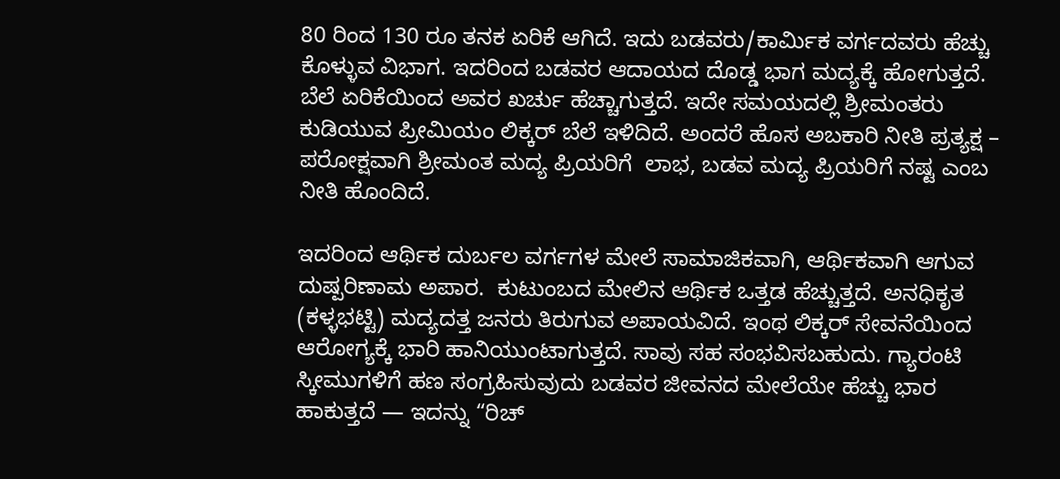80 ರಿಂದ 130 ರೂ ತನಕ ಏರಿಕೆ ಆಗಿದೆ. ಇದು ಬಡವರು/ಕಾರ್ಮಿಕ ವರ್ಗದವರು ಹೆಚ್ಚು ಕೊಳ್ಳುವ ವಿಭಾಗ. ಇದರಿಂದ ಬಡವರ ಆದಾಯದ ದೊಡ್ಡ ಭಾಗ ಮದ್ಯಕ್ಕೆ ಹೋಗುತ್ತದೆ. ಬೆಲೆ ಏರಿಕೆಯಿಂದ ಅವರ ಖರ್ಚು ಹೆಚ್ಚಾಗುತ್ತದೆ. ಇದೇ ಸಮಯದಲ್ಲಿ ಶ್ರೀಮಂತರು ಕುಡಿಯುವ ಪ್ರೀಮಿಯಂ ಲಿಕ್ಕರ್ ಬೆಲೆ ಇಳಿದಿದೆ. ಅಂದರೆ ಹೊಸ ಅಬಕಾರಿ ನೀತಿ ಪ್ರತ್ಯಕ್ಷ – ಪರೋಕ್ಷವಾಗಿ ಶ್ರೀಮಂತ ಮದ್ಯ ಪ್ರಿಯರಿಗೆ  ಲಾಭ, ಬಡವ ಮದ್ಯ ಪ್ರಿಯರಿಗೆ ನಷ್ಟ ಎಂಬ ನೀತಿ ಹೊಂದಿದೆ.

ಇದರಿಂದ ಆರ್ಥಿಕ ದುರ್ಬಲ ವರ್ಗಗಳ ಮೇಲೆ ಸಾಮಾಜಿಕವಾಗಿ, ಆರ್ಥಿಕವಾಗಿ ಆಗುವ ದುಷ್ಪರಿಣಾಮ ಅಪಾರ.  ಕುಟುಂಬದ ಮೇಲಿನ ಆರ್ಥಿಕ ಒತ್ತಡ ಹೆಚ್ಚುತ್ತದೆ. ಅನಧಿಕೃತ (ಕಳ್ಳಭಟ್ಟಿ) ಮದ್ಯದತ್ತ ಜನರು ತಿರುಗುವ ಅಪಾಯವಿದೆ. ಇಂಥ ಲಿಕ್ಕರ್‌ ಸೇವನೆಯಿಂದ  ಆರೋಗ್ಯಕ್ಕೆ ಭಾರಿ ಹಾನಿಯುಂಟಾಗುತ್ತದೆ. ಸಾವು ಸಹ ಸಂಭವಿಸಬಹುದು. ಗ್ಯಾರಂಟಿ ಸ್ಕೀಮುಗಳಿಗೆ ಹಣ ಸಂಗ್ರಹಿಸುವುದು ಬಡವರ ಜೀವನದ ಮೇಲೆಯೇ ಹೆಚ್ಚು ಭಾರ ಹಾಕುತ್ತದೆ — ಇದನ್ನು “ರಿಚ್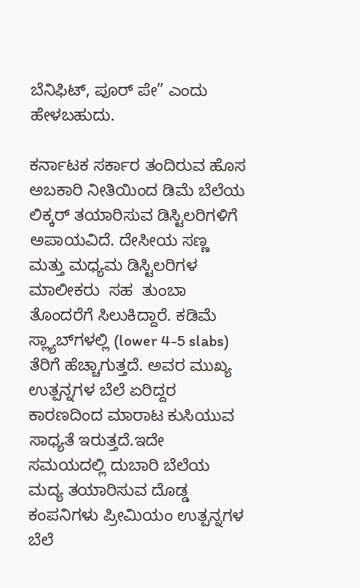ಬೆನಿಫಿಟ್, ಪೂರ್ ಪೇ” ಎಂದು ಹೇಳಬಹುದು.

ಕರ್ನಾಟಕ ಸರ್ಕಾರ ತಂದಿರುವ ಹೊಸ ಅಬಕಾರಿ ನೀತಿಯಿಂದ ಡಿಮೆ ಬೆಲೆಯ ಲಿಕ್ಕರ್ ತಯಾರಿಸುವ ಡಿಸ್ಟಿಲರಿಗಳಿಗೆ ಅಪಾಯವಿದೆ. ದೇಸೀಯ ಸಣ್ಣ ಮತ್ತು ಮಧ್ಯಮ ಡಿಸ್ಟಿಲರಿಗಳ ಮಾಲೀಕರು  ಸಹ  ತುಂಬಾ ತೊಂದರೆಗೆ ಸಿಲುಕಿದ್ದಾರೆ. ಕಡಿಮೆ ಸ್ಲ್ಯಾಬ್‌ಗಳಲ್ಲಿ (lower 4-5 slabs) ತೆರಿಗೆ ಹೆಚ್ಚಾಗುತ್ತದೆ. ಅವರ ಮುಖ್ಯ ಉತ್ಪನ್ನಗಳ ಬೆಲೆ ಏರಿದ್ದರ ಕಾರಣದಿಂದ ಮಾರಾಟ ಕುಸಿಯುವ ಸಾಧ್ಯತೆ ಇರುತ್ತದೆ.ಇದೇ ಸಮಯದಲ್ಲಿ ದುಬಾರಿ ಬೆಲೆಯ ಮದ್ಯ ತಯಾರಿಸುವ ದೊಡ್ಡ ಕಂಪನಿಗಳು ಪ್ರೀಮಿಯಂ ಉತ್ಪನ್ನಗಳ ಬೆಲೆ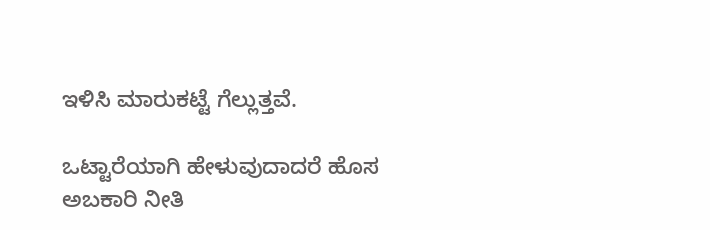ಇಳಿಸಿ ಮಾರುಕಟ್ಟೆ ಗೆಲ್ಲುತ್ತವೆ.

ಒಟ್ಟಾರೆಯಾಗಿ ಹೇಳುವುದಾದರೆ ಹೊಸ ಅಬಕಾರಿ ನೀತಿ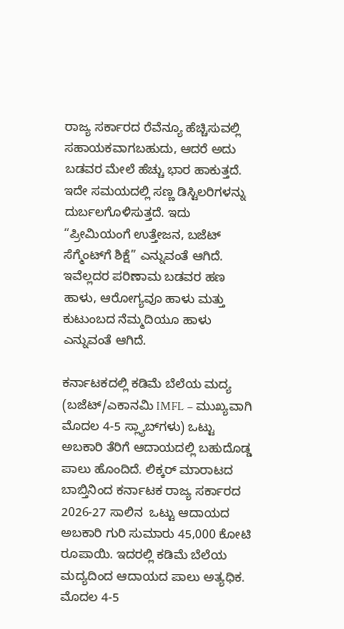ರಾಜ್ಯ ಸರ್ಕಾರದ ರೆವೆನ್ಯೂ ಹೆಚ್ಚಿಸುವಲ್ಲಿ ಸಹಾಯಕವಾಗಬಹುದು, ಆದರೆ ಅದು ಬಡವರ ಮೇಲೆ ಹೆಚ್ಚು ಭಾರ ಹಾಕುತ್ತದೆ. ಇದೇ ಸಮಯದಲ್ಲಿ ಸಣ್ಣ ಡಿಸ್ಟಿಲರಿಗಳನ್ನು ದುರ್ಬಲಗೊಳಿಸುತ್ತದೆ. ಇದು “ಪ್ರೀಮಿಯಂಗೆ ಉತ್ತೇಜನ, ಬಜೆಟ್ ಸೆಗ್ಮೆಂಟ್‌ಗೆ ಶಿಕ್ಷೆ” ಎನ್ನುವಂತೆ ಆಗಿದೆ. ಇವೆಲ್ಲದರ ಪರಿಣಾಮ ಬಡವರ ಹಣ ಹಾಳು, ಆರೋಗ್ಯವೂ ಹಾಳು ಮತ್ತು ಕುಟುಂಬದ ನೆಮ್ಮದಿಯೂ ಹಾಳು ಎನ್ನುವಂತೆ ಆಗಿದೆ.

ಕರ್ನಾಟಕದಲ್ಲಿ ಕಡಿಮೆ ಬೆಲೆಯ ಮದ್ಯ  (ಬಜೆಟ್/ಎಕಾನಮಿ IMFL – ಮುಖ್ಯವಾಗಿ ಮೊದಲ 4-5 ಸ್ಲ್ಯಾಬ್‌ಗಳು) ಒಟ್ಟು ಅಬಕಾರಿ ತೆರಿಗೆ ಆದಾಯದಲ್ಲಿ ಬಹುದೊಡ್ಡ ಪಾಲು ಹೊಂದಿದೆ. ಲಿಕ್ಕರ್‌ ಮಾರಾಟದ ಬಾಬ್ತಿನಿಂದ ಕರ್ನಾಟಕ ರಾಜ್ಯ ಸರ್ಕಾರದ 2026-27 ಸಾಲಿನ  ಒಟ್ಟು ಆದಾಯದ  ಅಬಕಾರಿ ಗುರಿ ಸುಮಾರು 45,000 ಕೋಟಿ ರೂಪಾಯಿ. ಇದರಲ್ಲಿ ಕಡಿಮೆ ಬೆಲೆಯ ಮದ್ಯದಿಂದ ಆದಾಯದ ಪಾಲು ಅತ್ಯಧಿಕ. ಮೊದಲ 4-5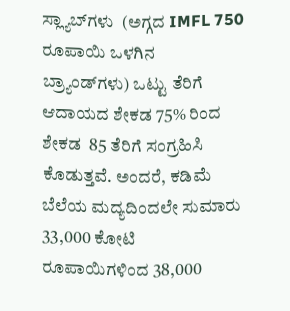ಸ್ಲ್ಯಾಬ್‌ಗಳು  (ಅಗ್ಗದ IMFL 750 ರೂಪಾಯಿ ಒಳಗಿನ ಬ್ರ್ಯಾಂಡ್‌ಗಳು) ಒಟ್ಟು ತೆರಿಗೆ ಆದಾಯದ ಶೇಕಡ 75% ರಿಂದ ಶೇಕಡ  85 ತೆರಿಗೆ ಸಂಗ್ರಹಿಸಿ ಕೊಡುತ್ತವೆ. ಅಂದರೆ, ಕಡಿಮೆ ಬೆಲೆಯ ಮದ್ಯದಿಂದಲೇ ಸುಮಾರು 33,000 ಕೋಟಿ ರೂಪಾಯಿಗಳಿಂದ 38,000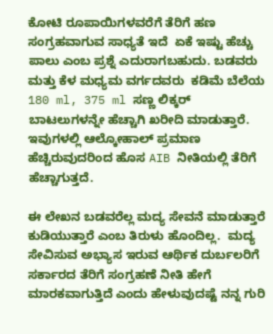ಕೋಟಿ ರೂಪಾಯಿಗಳವರೆಗೆ ತೆರಿಗೆ ಹಣ ಸಂಗ್ರಹವಾಗುವ ಸಾಧ್ಯತೆ ಇದೆ  ಏಕೆ ಇಷ್ಟು ಹೆಚ್ಚು ಪಾಲು ಎಂಬ ಪ್ರಶ್ನೆ ಎದುರಾಗಬಹುದು. ಬಡವರು ಮತ್ತು ಕೆಳ ಮಧ್ಯಮ ವರ್ಗದವರು  ಕಡಿಮೆ ಬೆಲೆಯ 180 ml, 375 ml ಸಣ್ಣ ಲಿಕ್ಕರ್‌ ಬಾಟಲುಗಳನ್ನೇ ಹೆಚ್ಚಾಗಿ ಖರೀದಿ ಮಾಡುತ್ತಾರೆ.  ಇವುಗಳಲ್ಲಿ ಆಲ್ಕೋಹಾಲ್ ಪ್ರಮಾಣ ಹೆಚ್ಚಿರುವುದರಿಂದ ಹೊಸ AIB ನೀತಿಯಲ್ಲಿ ತೆರಿಗೆ ಹೆಚ್ಚಾಗುತ್ತದೆ.

ಈ ಲೇಖನ ಬಡವರೆಲ್ಲ ಮದ್ಯ ಸೇವನೆ ಮಾಡುತ್ತಾರೆ ಕುಡಿಯುತ್ತಾರೆ ಎಂಬ ತಿರುಳು ಹೊಂದಿಲ್ಲ.  ಮದ್ಯ ಸೇವಿಸುವ ಅಭ್ಯಾಸ ಇರುವ ಆರ್ಥಿಕ ದುರ್ಬಲರಿಗೆ ಸರ್ಕಾರದ ತೆರಿಗೆ ಸಂಗ್ರಹಣೆ ನೀತಿ ಹೇಗೆ ಮಾರಕವಾಗುತ್ತಿದೆ ಎಂದು ಹೇಳುವುದಷ್ಟೆ ನನ್ನ ಗುರಿ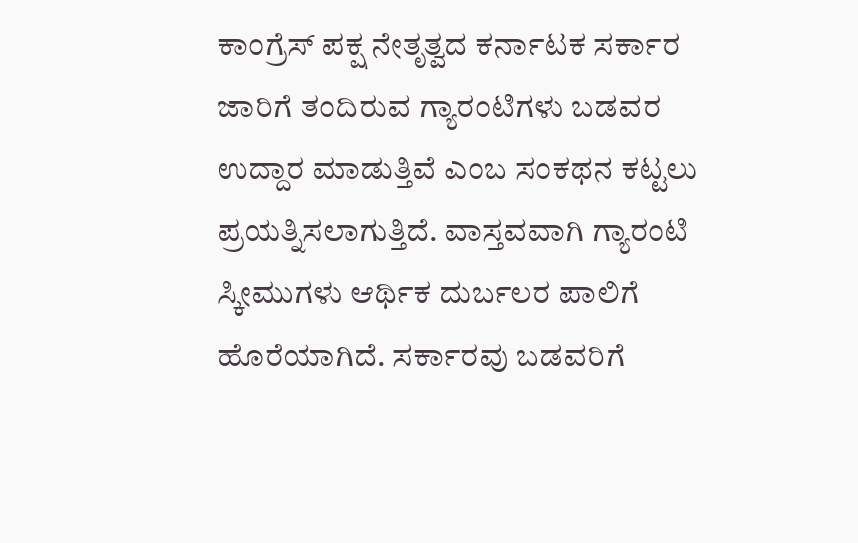ಕಾಂಗ್ರೆಸ್‌ ಪಕ್ಷ ನೇತೃತ್ವದ ಕರ್ನಾಟಕ ಸರ್ಕಾರ ಜಾರಿಗೆ ತಂದಿರುವ ಗ್ಯಾರಂಟಿಗಳು ಬಡವರ ಉದ್ದಾರ ಮಾಡುತ್ತಿವೆ ಎಂಬ ಸಂಕಥನ ಕಟ್ಟಲು ಪ್ರಯತ್ನಿಸಲಾಗುತ್ತಿದೆ. ವಾಸ್ತವವಾಗಿ ಗ್ಯಾರಂಟಿ ಸ್ಕೀಮುಗಳು ಆರ್ಥಿಕ ದುರ್ಬಲರ ಪಾಲಿಗೆ ಹೊರೆಯಾಗಿದೆ. ಸರ್ಕಾರವು ಬಡವರಿಗೆ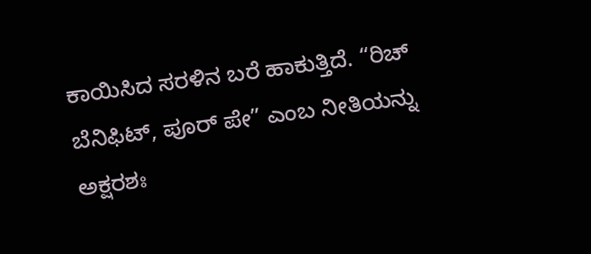ಕಾಯಿಸಿದ ಸರಳಿನ ಬರೆ ಹಾಕುತ್ತಿದೆ. “ರಿಚ್ ಬೆನಿಫಿಟ್, ಪೂರ್ ಪೇ” ಎಂಬ ನೀತಿಯನ್ನು ಅಕ್ಷರಶಃ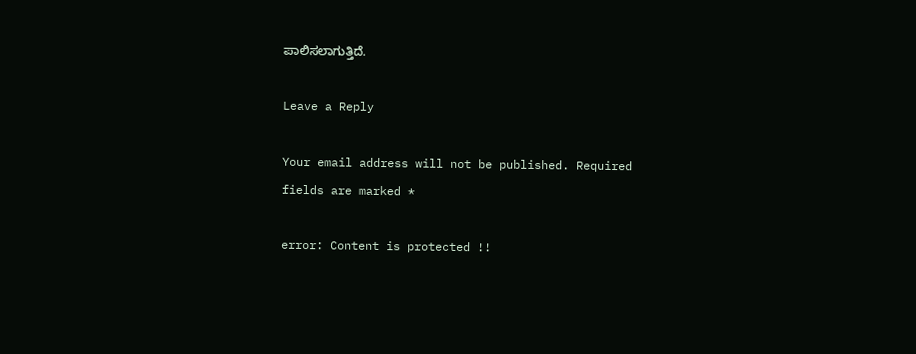ಪಾಲಿಸಲಾಗುತ್ತಿದೆ.

Leave a Reply

Your email address will not be published. Required fields are marked *

error: Content is protected !!